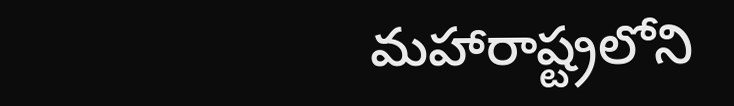మహారాష్ట్రలోని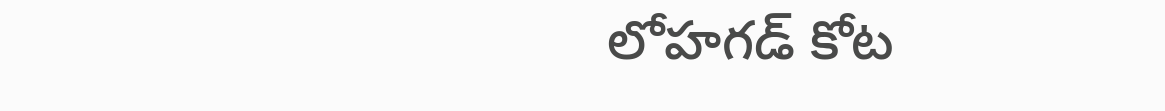లోహగడ్ కోట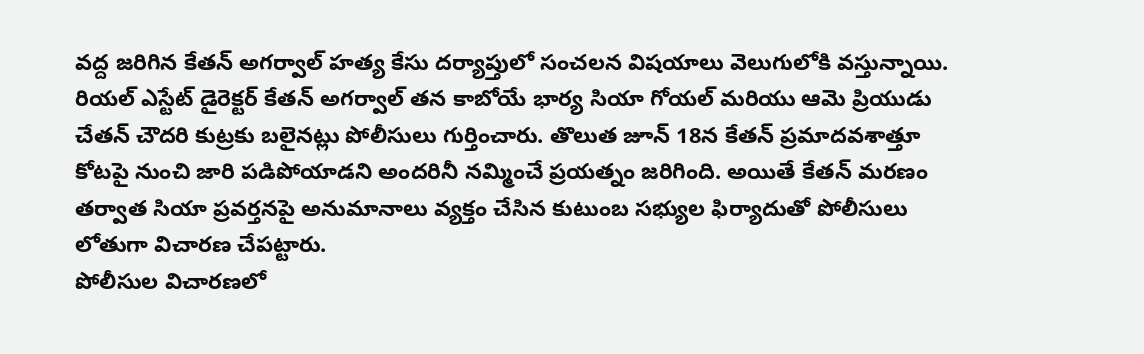వద్ద జరిగిన కేతన్ అగర్వాల్ హత్య కేసు దర్యాప్తులో సంచలన విషయాలు వెలుగులోకి వస్తున్నాయి. రియల్ ఎస్టేట్ డైరెక్టర్ కేతన్ అగర్వాల్ తన కాబోయే భార్య సియా గోయల్ మరియు ఆమె ప్రియుడు చేతన్ చౌదరి కుట్రకు బలైనట్లు పోలీసులు గుర్తించారు. తొలుత జూన్ 18న కేతన్ ప్రమాదవశాత్తూ కోటపై నుంచి జారి పడిపోయాడని అందరినీ నమ్మించే ప్రయత్నం జరిగింది. అయితే కేతన్ మరణం తర్వాత సియా ప్రవర్తనపై అనుమానాలు వ్యక్తం చేసిన కుటుంబ సభ్యుల ఫిర్యాదుతో పోలీసులు లోతుగా విచారణ చేపట్టారు.
పోలీసుల విచారణలో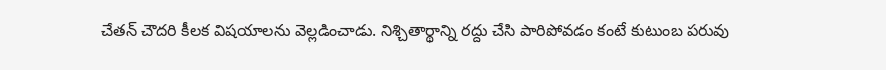చేతన్ చౌదరి కీలక విషయాలను వెల్లడించాడు. నిశ్చితార్థాన్ని రద్దు చేసి పారిపోవడం కంటే కుటుంబ పరువు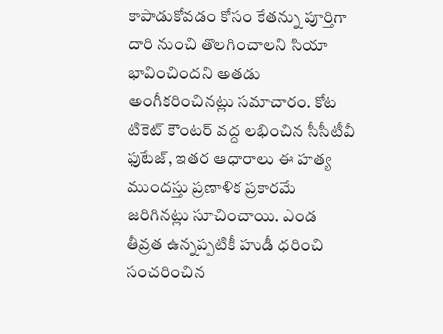కాపాడుకోవడం కోసం కేతన్ను పూర్తిగా దారి నుంచి తొలగించాలని సియా భావించిందని అతడు అంగీకరించినట్లు సమాచారం. కోట టికెట్ కౌంటర్ వద్ద లభించిన సీసీటీవీ ఫుటేజ్, ఇతర ఆధారాలు ఈ హత్య ముందస్తు ప్రణాళిక ప్రకారమే జరిగినట్లు సూచించాయి. ఎండ తీవ్రత ఉన్నప్పటికీ హుడీ ధరించి సంచరించిన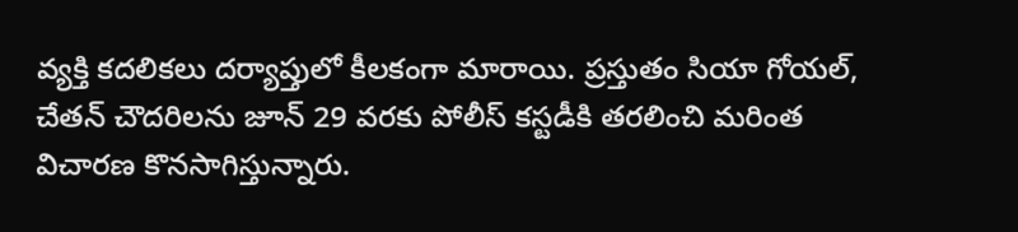వ్యక్తి కదలికలు దర్యాప్తులో కీలకంగా మారాయి. ప్రస్తుతం సియా గోయల్, చేతన్ చౌదరిలను జూన్ 29 వరకు పోలీస్ కస్టడీకి తరలించి మరింత విచారణ కొనసాగిస్తున్నారు.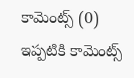కామెంట్స్ (0)
ఇప్పటికి కామెంట్స్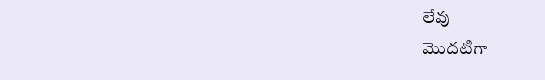లేవు
మొదటిగా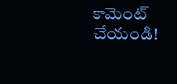కామెంట్ చేయండి!